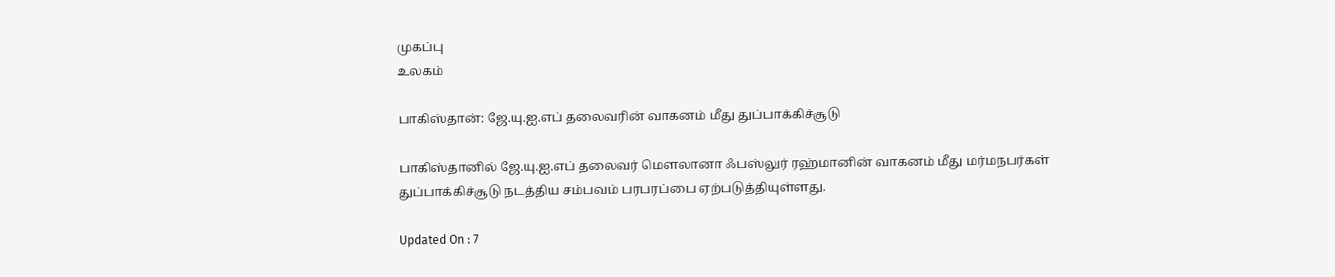முகப்பு
உலகம்

பாகிஸ்தான்: ஜே.யு.ஐ.எப் தலைவரின் வாகனம் மீது துப்பாக்கிச்சூடு

பாகிஸ்தானில் ஜே.யு.ஐ.எப் தலைவர் மௌலானா ஃபஸ்லுர் ரஹ்மானின் வாகனம் மீது மர்மநபர்கள் துப்பாக்கிச்சூடு நடத்திய சம்பவம் பரபரப்பை ஏற்படுத்தியுள்ளது.

Updated On : 7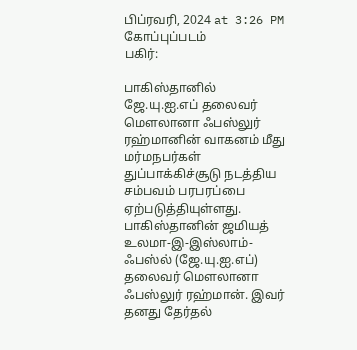பிப்ரவரி, 2024 at 3:26 PM
கோப்புப்படம்
பகிர்:

பாகிஸ்தானில் ஜே.யு.ஐ.எப் தலைவர் மௌலானா ஃபஸ்லுர் ரஹ்மானின் வாகனம் மீது மர்மநபர்கள் துப்பாக்கிச்சூடு நடத்திய சம்பவம் பரபரப்பை ஏற்படுத்தியுள்ளது.
பாகிஸ்தானின் ஜமியத் உலமா-இ-இஸ்லாம்-ஃபஸ்ல் (ஜே.யு.ஐ.எப்) தலைவர் மௌலானா ஃபஸ்லுர் ரஹ்மான். இவர் தனது தேர்தல்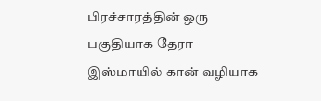பிரச்சாரத்தின் ஒரு பகுதியாக தேரா இஸ்மாயில் கான் வழியாக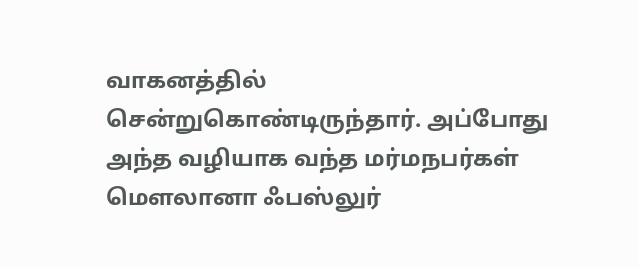வாகனத்தில் சென்றுகொண்டிருந்தார். அப்போது அந்த வழியாக வந்த மர்மநபர்கள் மௌலானா ஃபஸ்லுர்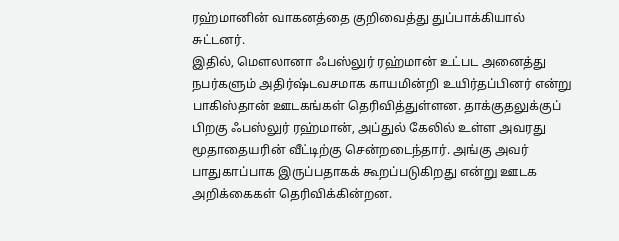ரஹ்மானின் வாகனத்தை குறிவைத்து துப்பாக்கியால் சுட்டனர்.
இதில், மௌலானா ஃபஸ்லுர் ரஹ்மான் உட்பட அனைத்து நபர்களும் அதிர்ஷ்டவசமாக காயமின்றி உயிர்தப்பினர் என்று பாகிஸ்தான் ஊடகங்கள் தெரிவித்துள்ளன. தாக்குதலுக்குப் பிறகு ஃபஸ்லுர் ரஹ்மான், அப்துல் கேலில் உள்ள அவரது மூதாதையரின் வீட்டிற்கு சென்றடைந்தார். அங்கு அவர் பாதுகாப்பாக இருப்பதாகக் கூறப்படுகிறது என்று ஊடக அறிக்கைகள் தெரிவிக்கின்றன.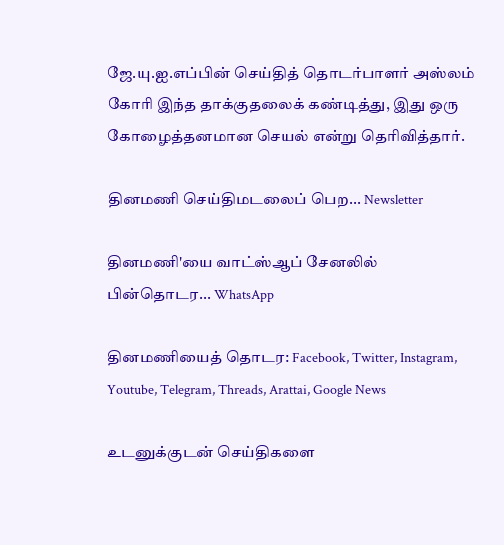ஜே.யு.ஐ.எப்பின் செய்தித் தொடர்பாளர் அஸ்லம் கோரி இந்த தாக்குதலைக் கண்டித்து, இது ஒரு கோழைத்தனமான செயல் என்று தெரிவித்தார்.

தினமணி செய்திமடலைப் பெற... Newsletter

தினமணி'யை வாட்ஸ்ஆப் சேனலில் பின்தொடர... WhatsApp

தினமணியைத் தொடர: Facebook, Twitter, Instagram, Youtube, Telegram, Threads, Arattai, Google News

உடனுக்குடன் செய்திகளை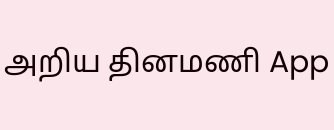அறிய தினமணி App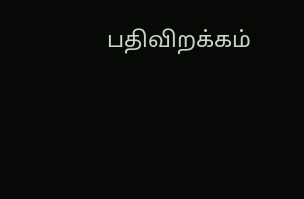பதிவிறக்கம்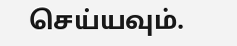செய்யவும்.